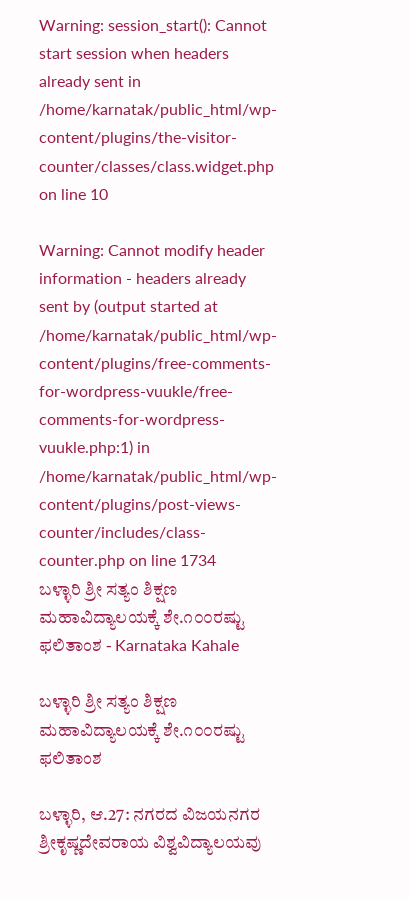Warning: session_start(): Cannot start session when headers already sent in /home/karnatak/public_html/wp-content/plugins/the-visitor-counter/classes/class.widget.php on line 10

Warning: Cannot modify header information - headers already sent by (output started at /home/karnatak/public_html/wp-content/plugins/free-comments-for-wordpress-vuukle/free-comments-for-wordpress-vuukle.php:1) in /home/karnatak/public_html/wp-content/plugins/post-views-counter/includes/class-counter.php on line 1734
ಬಳ್ಳಾರಿ ಶ್ರೀ ಸತ್ಯಂ ಶಿಕ್ಷಣ ಮಹಾವಿದ್ಯಾಲಯಕ್ಕೆ ಶೇ.೧೦೦ರಷ್ಟು ಫಲಿತಾಂಶ - Karnataka Kahale

ಬಳ್ಳಾರಿ ಶ್ರೀ ಸತ್ಯಂ ಶಿಕ್ಷಣ ಮಹಾವಿದ್ಯಾಲಯಕ್ಕೆ ಶೇ.೧೦೦ರಷ್ಟು ಫಲಿತಾಂಶ

ಬಳ್ಳಾರಿ, ಆ.27: ನಗರದ ವಿಜಯನಗರ ಶ್ರೀಕೃಷ್ಣದೇವರಾಯ ವಿಶ್ವವಿದ್ಯಾಲಯವು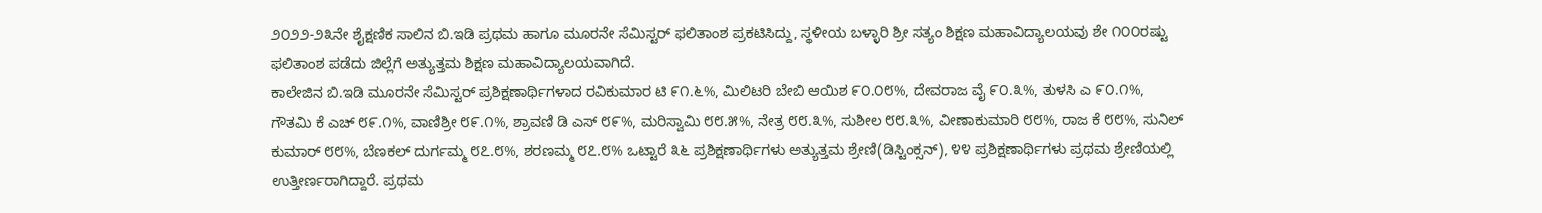೨೦೨೨-೨೩ನೇ ಶೈಕ್ಷಣಿಕ ಸಾಲಿನ ಬಿ.ಇಡಿ ಪ್ರಥಮ ಹಾಗೂ ಮೂರನೇ ಸೆಮಿಸ್ಟರ್ ಫಲಿತಾಂಶ ಪ್ರಕಟಿಸಿದ್ದು, ಸ್ಥಳೀಯ ಬಳ್ಳಾರಿ ಶ್ರೀ ಸತ್ಯಂ ಶಿಕ್ಷಣ ಮಹಾವಿದ್ಯಾಲಯವು ಶೇ ೧೦೦ರಷ್ಟು ಫಲಿತಾಂಶ ಪಡೆದು ಜಿಲ್ಲೆಗೆ ಅತ್ಯುತ್ತಮ ಶಿಕ್ಷಣ ಮಹಾವಿದ್ಯಾಲಯವಾಗಿದೆ.
ಕಾಲೇಜಿನ ಬಿ.ಇಡಿ ಮೂರನೇ ಸೆಮಿಸ್ಟರ್ ಪ್ರಶಿಕ್ಷಣಾರ್ಥಿಗಳಾದ ರವಿಕುಮಾರ ಟಿ ೯೧.೬%, ಮಿಲಿಟರಿ ಬೇಬಿ ಆಯಿಶ ೯೦.೦೮%, ದೇವರಾಜ ವೈ ೯೦.೩%, ತುಳಸಿ ಎ ೯೦.೧%, ಗೌತಮಿ ಕೆ ಎಚ್ ೮೯.೧%, ವಾಣಿಶ್ರೀ ೮೯.೧%, ಶ್ರಾವಣಿ ಡಿ ಎಸ್ ೮೯%, ಮರಿಸ್ವಾಮಿ ೮೮.೫%, ನೇತ್ರ ೮೮.೩%, ಸುಶೀಲ ೮೮.೩%, ವೀಣಾಕುಮಾರಿ ೮೮%, ರಾಜ ಕೆ ೮೮%, ಸುನಿಲ್ ಕುಮಾರ್ ೮೮%, ಬೆಣಕಲ್ ದುರ್ಗಮ್ಮ ೮೭.೮%, ಶರಣಮ್ಮ ೮೭.೮% ಒಟ್ಟಾರೆ ೩೬ ಪ್ರಶಿಕ್ಷಣಾರ್ಥಿಗಳು ಅತ್ಯುತ್ತಮ ಶ್ರೇಣಿ(ಡಿಸ್ಟಿಂಕ್ಸನ್), ೪೪ ಪ್ರಶಿಕ್ಷಣಾರ್ಥಿಗಳು ಪ್ರಥಮ ಶ್ರೇಣಿಯಲ್ಲಿ ಉತ್ತೀರ್ಣರಾಗಿದ್ದಾರೆ. ಪ್ರಥಮ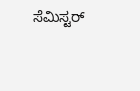ಸೆಮಿಸ್ಟರ್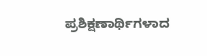ಪ್ರಶಿಕ್ಷಣಾರ್ಥಿಗಳಾದ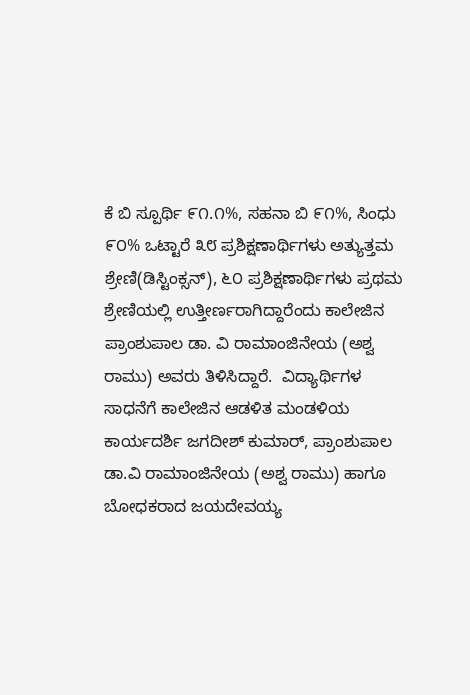ಕೆ ಬಿ ಸ್ಪೂರ್ಥಿ ೯೧.೧%, ಸಹನಾ ಬಿ ೯೧%, ಸಿಂಧು ೯೦% ಒಟ್ಟಾರೆ ೩೮ ಪ್ರಶಿಕ್ಷಣಾರ್ಥಿಗಳು ಅತ್ಯುತ್ತಮ ಶ್ರೇಣಿ(ಡಿಸ್ಟಿಂಕ್ಸನ್), ೬೦ ಪ್ರಶಿಕ್ಷಣಾರ್ಥಿಗಳು ಪ್ರಥಮ ಶ್ರೇಣಿಯಲ್ಲಿ ಉತ್ತೀರ್ಣರಾಗಿದ್ದಾರೆಂದು ಕಾಲೇಜಿನ ಪ್ರಾಂಶುಪಾಲ ಡಾ. ವಿ ರಾಮಾಂಜಿನೇಯ (ಅಶ್ವ ರಾಮು) ಅವರು ತಿಳಿಸಿದ್ದಾರೆ.  ವಿದ್ಯಾರ್ಥಿಗಳ ಸಾಧನೆಗೆ ಕಾಲೇಜಿನ ಆಡಳಿತ ಮಂಡಳಿಯ ಕಾರ್ಯದರ್ಶಿ ಜಗದೀಶ್ ಕುಮಾರ್, ಪ್ರಾಂಶುಪಾಲ ಡಾ.ವಿ ರಾಮಾಂಜಿನೇಯ (ಅಶ್ವ ರಾಮು) ಹಾಗೂ ಬೋಧಕರಾದ ಜಯದೇವಯ್ಯ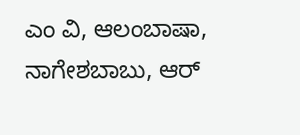ಎಂ ವಿ, ಆಲಂಬಾಷಾ, ನಾಗೇಶಬಾಬು, ಆರ್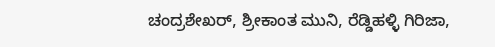ಚಂದ್ರಶೇಖರ್, ಶ್ರೀಕಾಂತ ಮುನಿ, ರೆಡ್ಡಿಹಳ್ಳಿ ಗಿರಿಜಾ,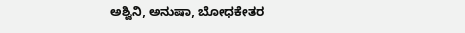ಅಶ್ವಿನಿ, ಅನುಷಾ, ಬೋಧಕೇತರ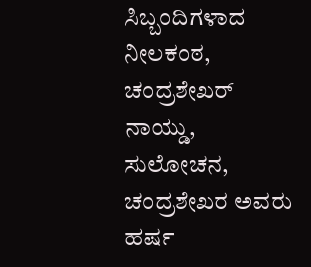ಸಿಬ್ಬಂದಿಗಳಾದ ನೀಲಕಂಠ, ಚಂದ್ರಶೇಖರ್ ನಾಯ್ಡು, ಸುಲೋಚನ, ಚಂದ್ರಶೇಖರ ಅವರು ಹರ್ಷ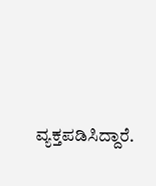ವ್ಯಕ್ತಪಡಿಸಿದ್ದಾರೆ.